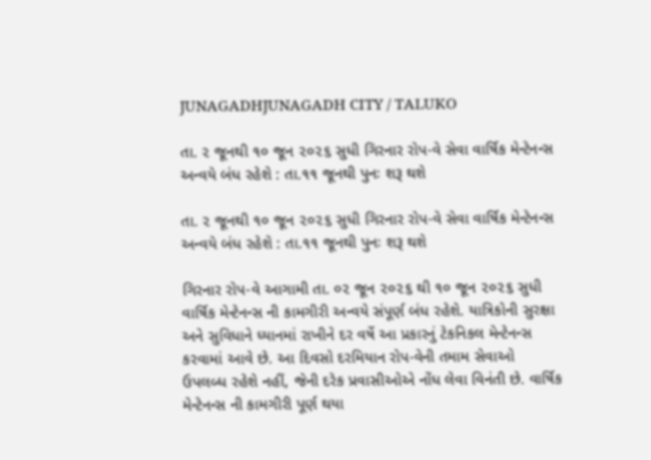JUNAGADHJUNAGADH CITY / TALUKO

તા. ૨ જૂનથી ૧૦ જૂન ૨૦૨૬ સુધી ગિરનાર રોપ-વે સેવા વાર્ષિક મેન્ટેનન્સ અન્વયે બંધ રહેશે : તા.૧૧ જૂનથી પુનઃ શરૂ થશે

તા. ૨ જૂનથી ૧૦ જૂન ૨૦૨૬ સુધી ગિરનાર રોપ-વે સેવા વાર્ષિક મેન્ટેનન્સ અન્વયે બંધ રહેશે : તા.૧૧ જૂનથી પુનઃ શરૂ થશે

ગિરનાર રોપ-વે આગામી તા. ૦૨ જૂન ૨૦૨૬ થી ૧૦ જૂન ૨૦૨૬ સુધી વાર્ષિક મેન્ટેનન્સ ની કામગીરી અન્વયે સંપૂર્ણ બંધ રહેશે. યાત્રિકોની સુરક્ષા અને સુવિધાને ધ્યાનમાં રાખીને દર વર્ષે આ પ્રકારનું ટેકનિકલ મેન્ટેનન્સ કરવામાં આવે છે. આ દિવસો દરમિયાન રોપ-વેની તમામ સેવાઓ ઉપલબ્ધ રહેશે નહીં, જેની દરેક પ્રવાસીઓએ નોંધ લેવા વિનંતી છે. વાર્ષિક મેન્ટેનન્સ ની કામગીરી પૂર્ણ થયા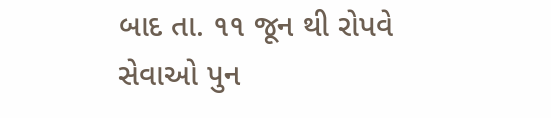બાદ તા. ૧૧ જૂન થી રોપવે સેવાઓ પુન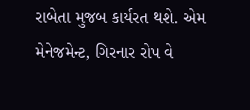રાબેતા મુજબ કાર્યરત થશે. એમ મેનેજમેન્ટ, ગિરનાર રોપ વે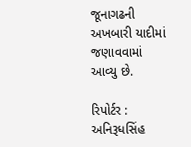જૂનાગઢની અખબારી યાદીમાં જણાવવામાં આવ્યુ છે.

રિપોર્ટર : અનિરૂધસિંહ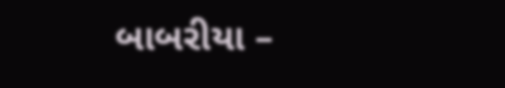બાબરીયા –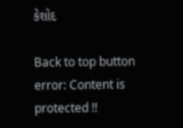કેશોદ

Back to top button
error: Content is protected !!